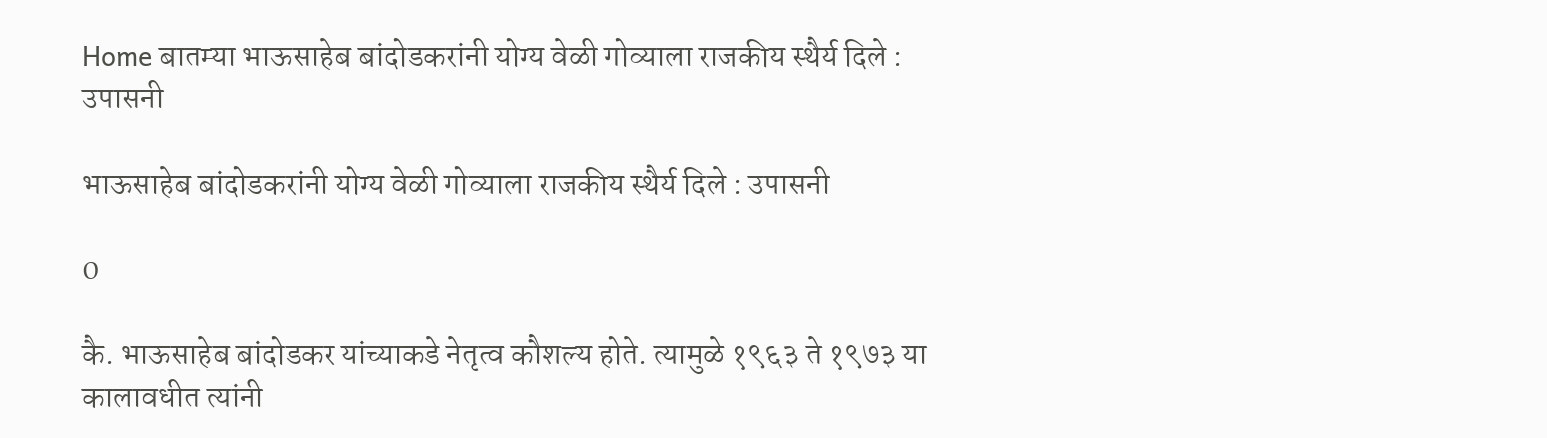Home बातम्या भाऊसाहेब बांदोडकरांनी योग्य वेळी गोव्याला राजकीय स्थैर्य दिले : उपासनी

भाऊसाहेब बांदोडकरांनी योग्य वेळी गोव्याला राजकीय स्थैर्य दिले : उपासनी

0

कै. भाऊसाहेब बांदोडकर यांच्याकडे नेतृत्व कौशल्य होते. त्यामुळे १९६३ ते १९७३ या कालावधीत त्यांनी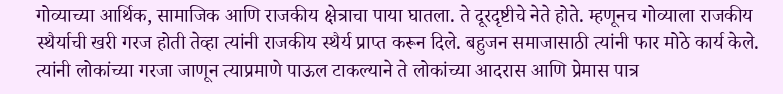गोव्याच्या आर्थिक, सामाजिक आणि राजकीय क्षेत्राचा पाया घातला. ते दूरदृष्टीचे नेते होते. म्हणूनच गोव्याला राजकीय स्थैर्याची खरी गरज होती तेव्हा त्यांनी राजकीय स्थैर्य प्राप्त करून दिले. बहुजन समाजासाठी त्यांनी फार मोठे कार्य केले. त्यांनी लोकांच्या गरजा जाणून त्याप्रमाणे पाऊल टाकल्याने ते लोकांच्या आदरास आणि प्रेमास पात्र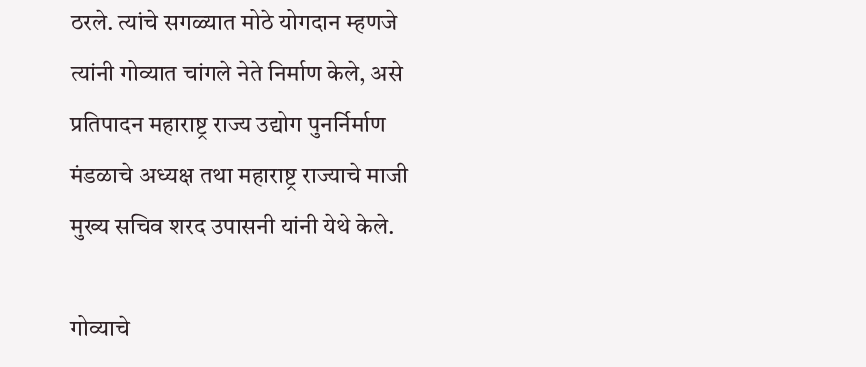ठरले. त्यांचे सगळ्यात मोठे योगदान म्हणजे त्यांनी गोव्यात चांगले नेते निर्माण केले, असे प्रतिपादन महाराष्ट्र राज्य उद्योग पुनर्निर्माण मंडळाचे अध्यक्ष तथा महाराष्ट्र राज्याचे माजी मुख्य सचिव शरद उपासनी यांनी येथे केले.

गोव्याचे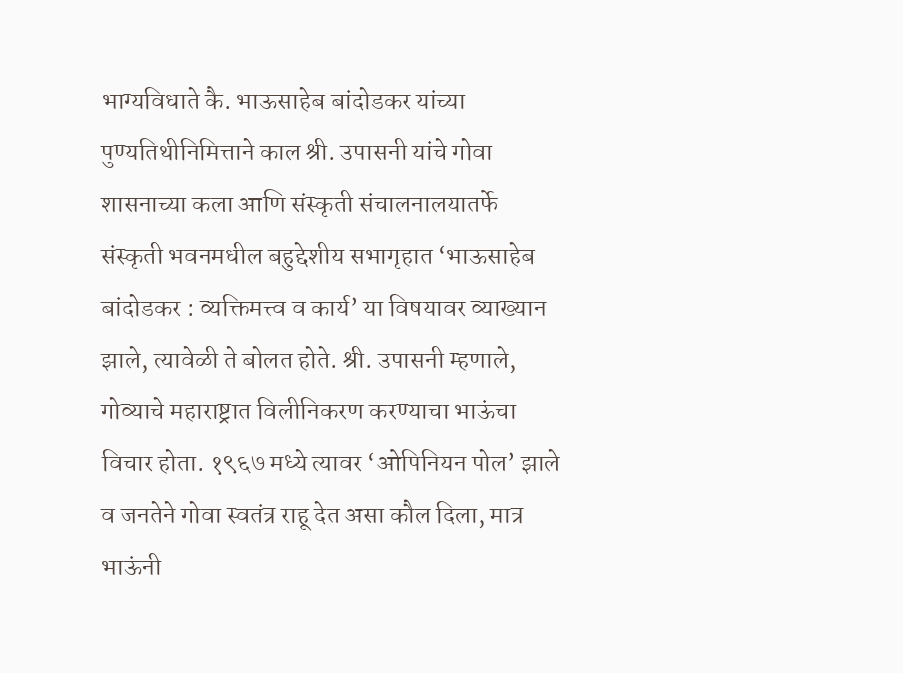भाग्यविधाते कै. भाऊसाहेब बांदोडकर यांच्या पुण्यतिथीनिमित्ताने काल श्री. उपासनी यांचे गोवा शासनाच्या कला आणि संस्कृती संचालनालयातर्फे संस्कृती भवनमधील बहुद्देशीय सभागृहात ‘भाऊसाहेब बांदोडकर : व्यक्तिमत्त्व व कार्य’ या विषयावर व्याख्यान झाले, त्यावेळी ते बोलत होते. श्री. उपासनी म्हणाले, गोव्याचे महाराष्ट्रात विलीनिकरण करण्याचा भाऊंचा विचार होता. १९६७ मध्ये त्यावर ‘ओपिनियन पोल’ झाले व जनतेने गोवा स्वतंत्र राहू देत असा कौल दिला, मात्र भाऊंनी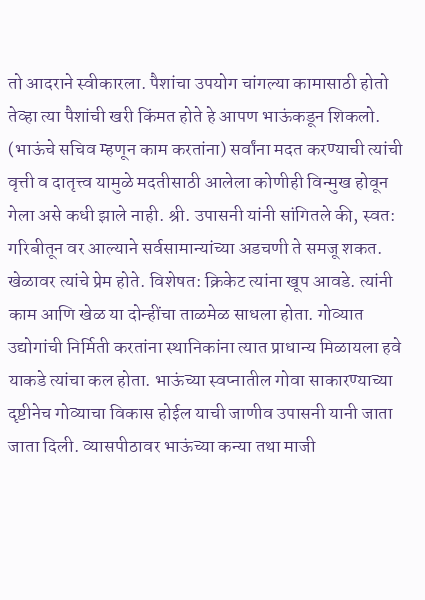तो आदराने स्वीकारला. पैशांचा उपयोग चांगल्या कामासाठी होतो तेव्हा त्या पैशांची खरी किंमत होते हे आपण भाऊंकडून शिकलो. (भाऊंचे सचिव म्हणून काम करतांना) सर्वांना मदत करण्याची त्यांची वृत्ती व दातृत्त्व यामुळे मदतीसाठी आलेला कोणीही विन्मुख होवून गेला असे कधी झाले नाही. श्री. उपासनी यांनी सांगितले की, स्वत: गरिबीतून वर आल्याने सर्वसामान्यांच्या अडचणी ते समजू शकत. खेळावर त्यांचे प्रेम होते. विशेषत: क्रिकेट त्यांना खूप आवडे. त्यांनी काम आणि खेळ या दोन्हींचा ताळमेळ साधला होता. गोव्यात उद्योगांची निर्मिती करतांना स्थानिकांना त्यात प्राधान्य मिळायला हवे याकडे त्यांचा कल होता. भाऊंच्या स्वप्नातील गोवा साकारण्याच्या दृष्टीनेच गोव्याचा विकास होईल याची जाणीव उपासनी यानी जाता जाता दिली. व्यासपीठावर भाऊंच्या कन्या तथा माजी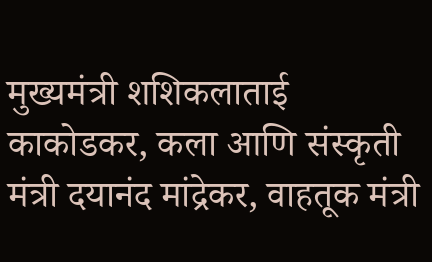मुख्यमंत्री शशिकलाताई काकोडकर, कला आणि संस्कृती मंत्री दयानंद मांद्रेकर, वाहतूक मंत्री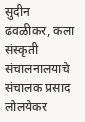सुदीन ढवळीकर, कला संस्कृती संचालनालयाचे संचालक प्रसाद लोलयेकर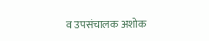व उपसंचालक अशोक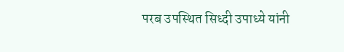परब उपस्थित सिध्दी उपाध्ये यांनी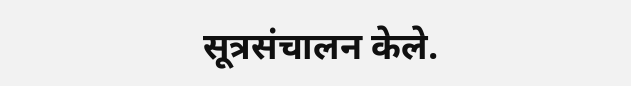सूत्रसंचालन केले.